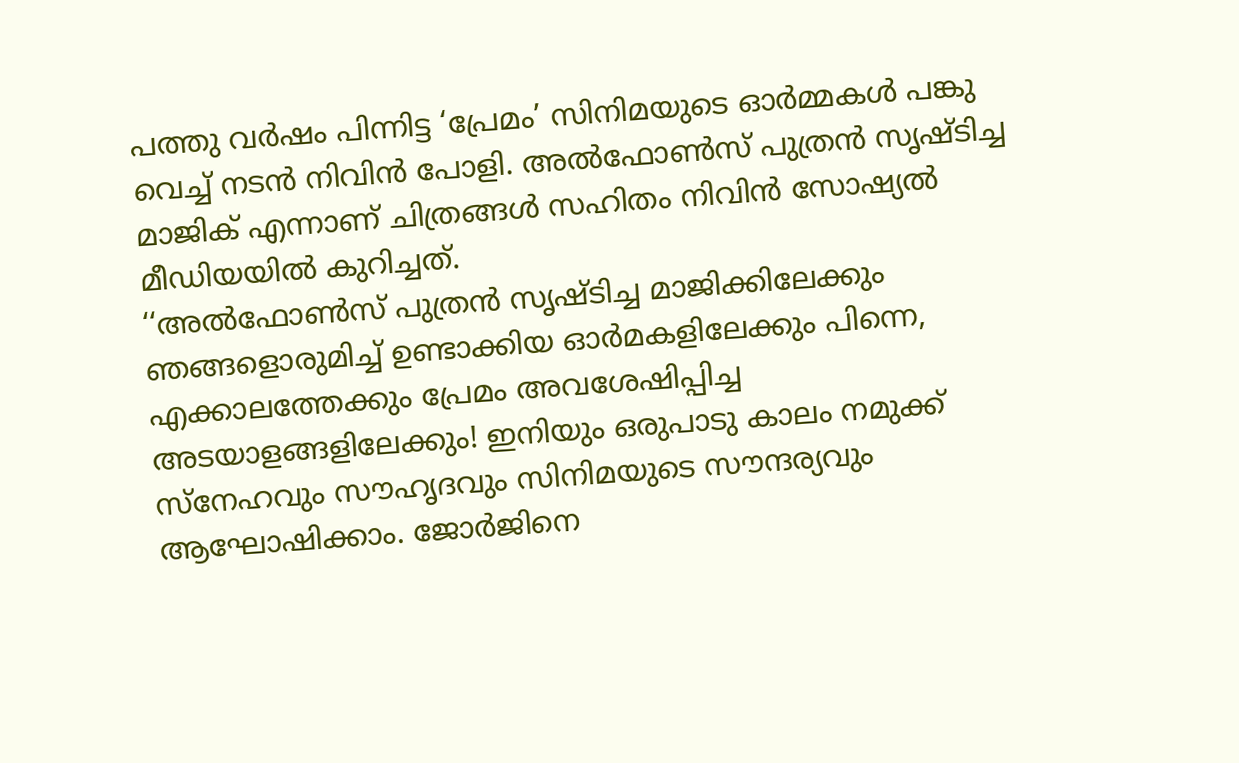പത്തു വർഷം പിന്നിട്ട ‘പ്രേമം’ സിനിമയുടെ ഓർമ്മകൾ പങ്കു വെച്ച് നടൻ നിവിൻ പോളി. അൽഫോൺസ് പുത്രൻ സൃഷ്ടിച്ച മാജിക് എന്നാണ് ചിത്രങ്ങൾ സഹിതം നിവിൻ സോഷ്യൽ മീഡിയയിൽ കുറിച്ചത്.
‘‘അൽഫോൺസ് പുത്രൻ സൃഷ്ടിച്ച മാജിക്കിലേക്കും ഞങ്ങളൊരുമിച്ച് ഉണ്ടാക്കിയ ഓർമകളിലേക്കും പിന്നെ, എക്കാലത്തേക്കും പ്രേമം അവശേഷിപ്പിച്ച അടയാളങ്ങളിലേക്കും! ഇനിയും ഒരുപാടു കാലം നമുക്ക് സ്നേഹവും സൗഹൃദവും സിനിമയുടെ സൗന്ദര്യവും ആഘോഷിക്കാം. ജോർജിനെ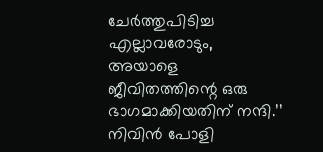ചേർത്തുപിടിച്ച എല്ലാവരോടും, അയാളെ ജീവിതത്തിന്റെ ഒരു ഭാഗമാക്കിയതിന് നന്ദി.’’ നിവിൻ പോളി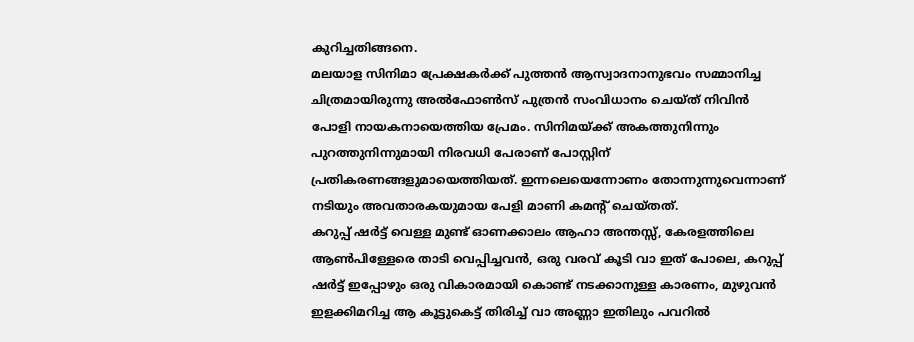കുറിച്ചതിങ്ങനെ.
മലയാള സിനിമാ പ്രേക്ഷകർക്ക് പുത്തൻ ആസ്വാദനാനുഭവം സമ്മാനിച്ച ചിത്രമായിരുന്നു അൽഫോൺസ് പുത്രൻ സംവിധാനം ചെയ്ത് നിവിൻ പോളി നായകനായെത്തിയ പ്രേമം. സിനിമയ്ക്ക് അകത്തുനിന്നും പുറത്തുനിന്നുമായി നിരവധി പേരാണ് പോസ്റ്റിന് പ്രതികരണങ്ങളുമായെത്തിയത്. ഇന്നലെയെന്നോണം തോന്നുന്നുവെന്നാണ് നടിയും അവതാരകയുമായ പേളി മാണി കമന്റ് ചെയ്തത്.
കറുപ്പ് ഷർട്ട് വെള്ള മുണ്ട് ഓണക്കാലം ആഹാ അന്തസ്സ്, കേരളത്തിലെ ആൺപിള്ളേരെ താടി വെപ്പിച്ചവൻ, ഒരു വരവ് കൂടി വാ ഇത് പോലെ, കറുപ്പ് ഷർട്ട് ഇപ്പോഴും ഒരു വികാരമായി കൊണ്ട് നടക്കാനുള്ള കാരണം, മുഴുവൻ ഇളക്കിമറിച്ച ആ കൂട്ടുകെട്ട് തിരിച്ച് വാ അണ്ണാ ഇതിലും പവറിൽ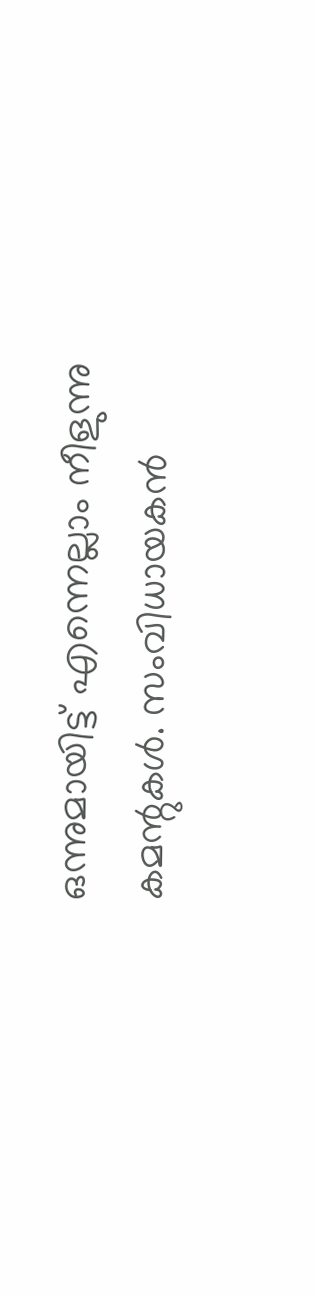ഒന്നുമായിട്ട് എന്നെല്ലാം നീളുന്നു കമന്റുകൾ. സംവിധായകൻ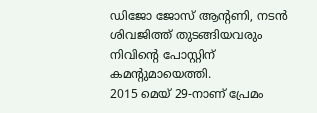ഡിജോ ജോസ് ആന്റണി, നടൻ ശിവജിത്ത് തുടങ്ങിയവരും നിവിന്റെ പോസ്റ്റിന് കമന്റുമായെത്തി.
2015 മെയ് 29-നാണ് പ്രേമം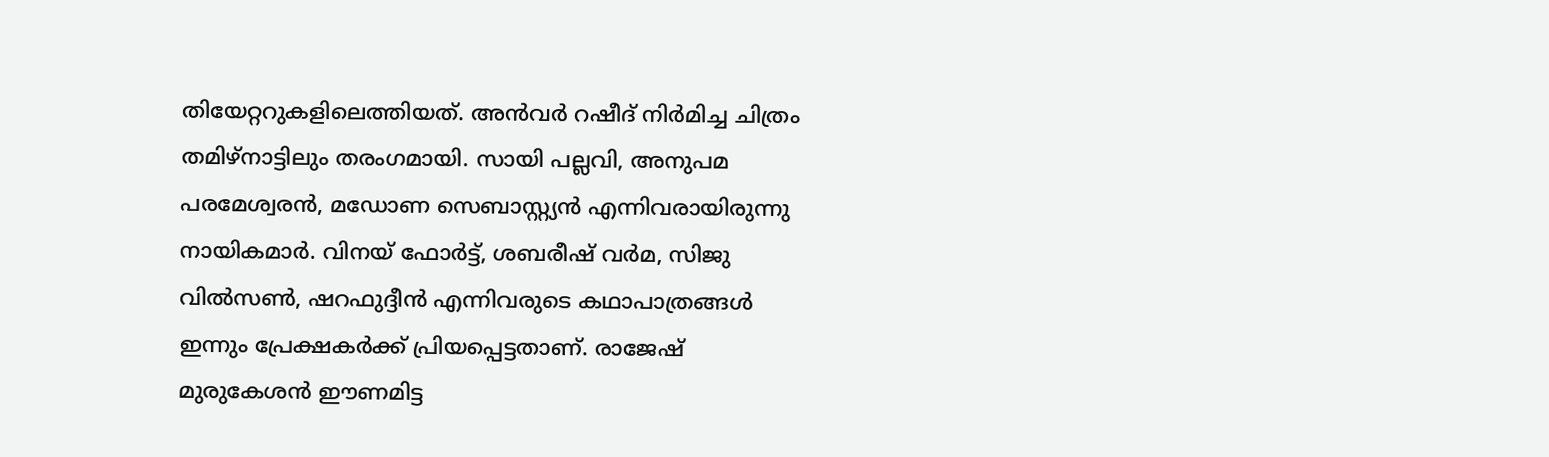തിയേറ്ററുകളിലെത്തിയത്. അൻവർ റഷീദ് നിർമിച്ച ചിത്രം തമിഴ്നാട്ടിലും തരംഗമായി. സായി പല്ലവി, അനുപമ പരമേശ്വരൻ, മഡോണ സെബാസ്റ്റ്യൻ എന്നിവരായിരുന്നു നായികമാർ. വിനയ് ഫോർട്ട്, ശബരീഷ് വർമ, സിജു വിൽസൺ, ഷറഫുദ്ദീൻ എന്നിവരുടെ കഥാപാത്രങ്ങൾ ഇന്നും പ്രേക്ഷകർക്ക് പ്രിയപ്പെട്ടതാണ്. രാജേഷ് മുരുകേശൻ ഈണമിട്ട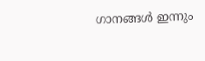ഗാനങ്ങൾ ഇന്നും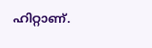ഹിറ്റാണ്.